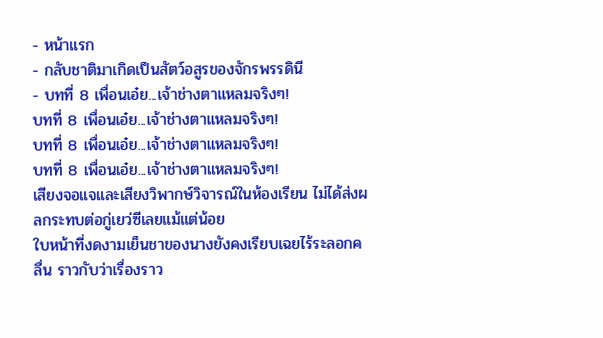- หน้าแรก
- กลับชาติมาเกิดเป็นสัตว์อสูรของจักรพรรดินี
- บทที่ 8 เพื่อนเอ๋ย...เจ้าช่างตาแหลมจริงๆ!
บทที่ 8 เพื่อนเอ๋ย...เจ้าช่างตาแหลมจริงๆ!
บทที่ 8 เพื่อนเอ๋ย...เจ้าช่างตาแหลมจริงๆ!
บทที่ 8 เพื่อนเอ๋ย...เจ้าช่างตาแหลมจริงๆ!
เสียงจอแจและเสียงวิพากษ์วิจารณ์ในห้องเรียน ไม่ได้ส่งผลกระทบต่อกู่เยว่ซีเลยแม้แต่น้อย
ใบหน้าที่งดงามเย็นชาของนางยังคงเรียบเฉยไร้ระลอกคลื่น ราวกับว่าเรื่องราว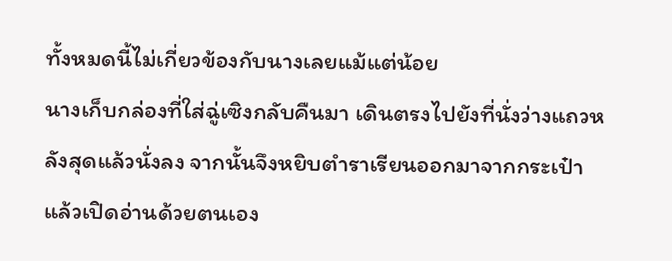ทั้งหมดนี้ไม่เกี่ยวข้องกับนางเลยแม้แต่น้อย
นางเก็บกล่องที่ใส่ฉู่เซิงกลับคืนมา เดินตรงไปยังที่นั่งว่างแถวหลังสุดแล้วนั่งลง จากนั้นจึงหยิบตำราเรียนออกมาจากกระเป๋า แล้วเปิดอ่านด้วยตนเอง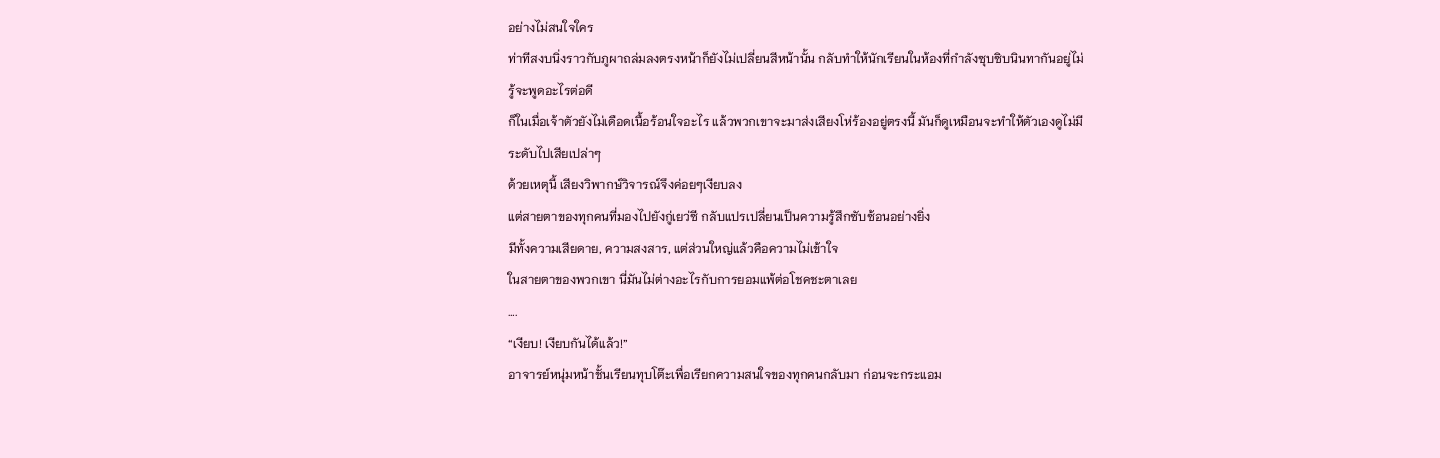อย่างไม่สนใจใคร
ท่าทีสงบนิ่งราวกับภูผาถล่มลงตรงหน้าก็ยังไม่เปลี่ยนสีหน้านั้น กลับทำให้นักเรียนในห้องที่กำลังซุบซิบนินทากันอยู่ไม่รู้จะพูดอะไรต่อดี
ก็ในเมื่อเจ้าตัวยังไม่เดือดเนื้อร้อนใจอะไร แล้วพวกเขาจะมาส่งเสียงโห่ร้องอยู่ตรงนี้ มันก็ดูเหมือนจะทำให้ตัวเองดูไม่มีระดับไปเสียเปล่าๆ
ด้วยเหตุนี้ เสียงวิพากษ์วิจารณ์จึงค่อยๆเงียบลง
แต่สายตาของทุกคนที่มองไปยังกู่เยว่ซี กลับแปรเปลี่ยนเป็นความรู้สึกซับซ้อนอย่างยิ่ง
มีทั้งความเสียดาย, ความสงสาร, แต่ส่วนใหญ่แล้วคือความไม่เข้าใจ
ในสายตาของพวกเขา นี่มันไม่ต่างอะไรกับการยอมแพ้ต่อโชคชะตาเลย
….
“เงียบ! เงียบกันได้แล้ว!”
อาจารย์หนุ่มหน้าชั้นเรียนทุบโต๊ะเพื่อเรียกความสนใจของทุกคนกลับมา ก่อนจะกระแอม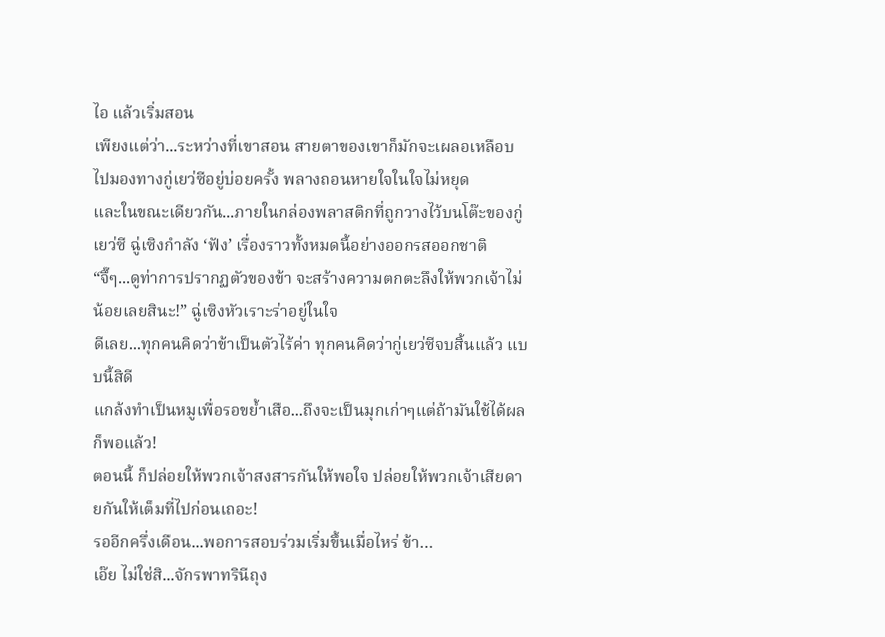ไอ แล้วเริ่มสอน
เพียงแต่ว่า...ระหว่างที่เขาสอน สายตาของเขาก็มักจะเผลอเหลือบไปมองทางกู่เยว่ซีอยู่บ่อยครั้ง พลางถอนหายใจในใจไม่หยุด
และในขณะเดียวกัน...ภายในกล่องพลาสติกที่ถูกวางไว้บนโต๊ะของกู่เยว่ซี ฉู่เซิงกำลัง ‘ฟัง’ เรื่องราวทั้งหมดนี้อย่างออกรสออกชาติ
“จึ๊ๆ...ดูท่าการปรากฏตัวของข้า จะสร้างความตกตะลึงให้พวกเจ้าไม่น้อยเลยสินะ!” ฉู่เซิงหัวเราะร่าอยู่ในใจ
ดีเลย...ทุกคนคิดว่าข้าเป็นตัวไร้ค่า ทุกคนคิดว่ากู่เยว่ซีจบสิ้นแล้ว แบบนี้สิดี
แกล้งทำเป็นหมูเพื่อรอขย้ำเสือ...ถึงจะเป็นมุกเก่าๆแต่ถ้ามันใช้ได้ผลก็พอแล้ว!
ตอนนี้ ก็ปล่อยให้พวกเจ้าสงสารกันให้พอใจ ปล่อยให้พวกเจ้าเสียดายกันให้เต็มที่ไปก่อนเถอะ!
รออีกครึ่งเดือน...พอการสอบร่วมเริ่มขึ้นเมื่อไหร่ ข้า…
เอ๊ย ไม่ใช่สิ...จักรพาทรินีถุง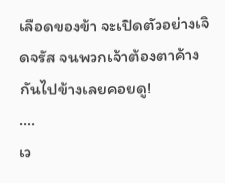เลือดของข้า จะเปิดตัวอย่างเจิดจรัส จนพวกเจ้าต้องตาค้างกันไปข้างเลยคอยดู!
….
เว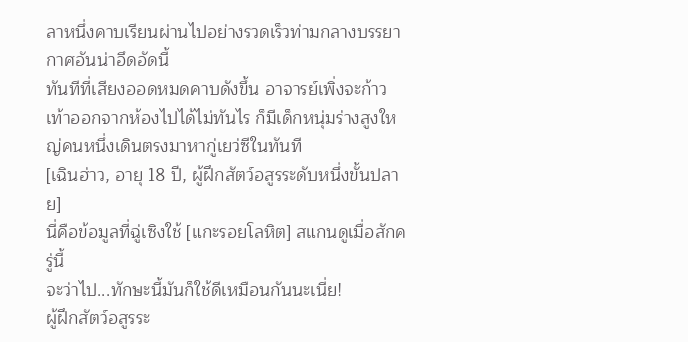ลาหนึ่งคาบเรียนผ่านไปอย่างรวดเร็วท่ามกลางบรรยากาศอันน่าอึดอัดนี้
ทันทีที่เสียงออดหมดคาบดังขึ้น อาจารย์เพิ่งจะก้าวเท้าออกจากห้องไปได้ไม่ทันไร ก็มีเด็กหนุ่มร่างสูงใหญ่คนหนึ่งเดินตรงมาหากู่เยว่ซีในทันที
[เฉินฮ่าว, อายุ 18 ปี, ผู้ฝึกสัตว์อสูรระดับหนึ่งขั้นปลาย]
นี่คือข้อมูลที่ฉู่เซิงใช้ [แกะรอยโลหิต] สแกนดูเมื่อสักครู่นี้
จะว่าไป...ทักษะนี้มันก็ใช้ดีเหมือนกันนะเนี่ย!
ผู้ฝึกสัตว์อสูรระ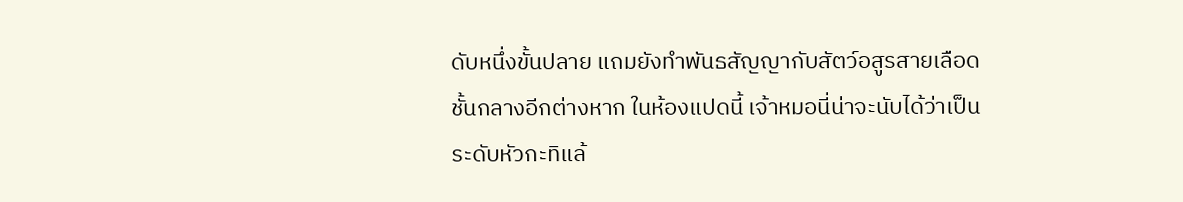ดับหนึ่งขั้นปลาย แถมยังทำพันธสัญญากับสัตว์อสูรสายเลือดชั้นกลางอีกต่างหาก ในห้องแปดนี้ เจ้าหมอนี่น่าจะนับได้ว่าเป็นระดับหัวกะทิแล้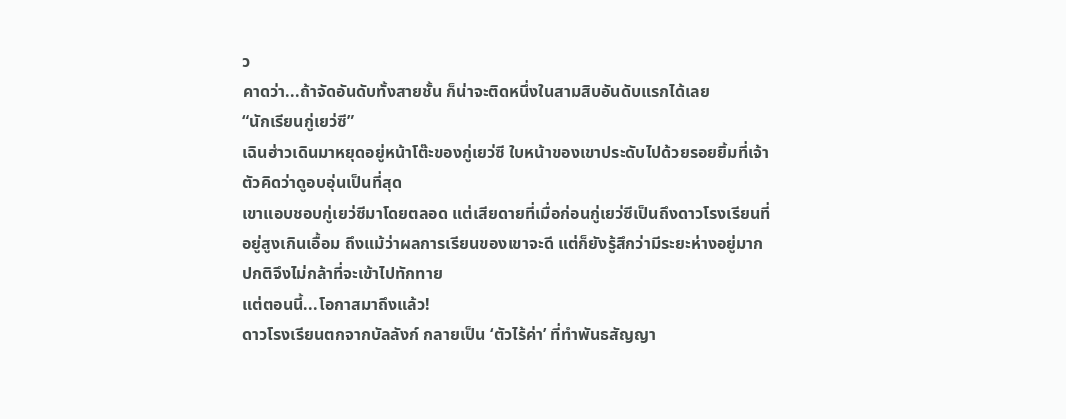ว
คาดว่า...ถ้าจัดอันดับทั้งสายชั้น ก็น่าจะติดหนึ่งในสามสิบอันดับแรกได้เลย
“นักเรียนกู่เยว่ซี”
เฉินฮ่าวเดินมาหยุดอยู่หน้าโต๊ะของกู่เยว่ซี ใบหน้าของเขาประดับไปด้วยรอยยิ้มที่เจ้าตัวคิดว่าดูอบอุ่นเป็นที่สุด
เขาแอบชอบกู่เยว่ซีมาโดยตลอด แต่เสียดายที่เมื่อก่อนกู่เยว่ซีเป็นถึงดาวโรงเรียนที่อยู่สูงเกินเอื้อม ถึงแม้ว่าผลการเรียนของเขาจะดี แต่ก็ยังรู้สึกว่ามีระยะห่างอยู่มาก ปกติจึงไม่กล้าที่จะเข้าไปทักทาย
แต่ตอนนี้...โอกาสมาถึงแล้ว!
ดาวโรงเรียนตกจากบัลลังก์ กลายเป็น ‘ตัวไร้ค่า’ ที่ทำพันธสัญญา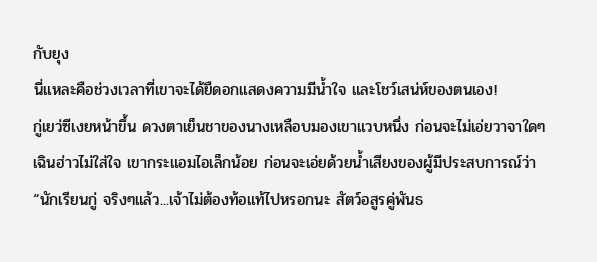กับยุง
นี่แหละคือช่วงเวลาที่เขาจะได้ยืดอกแสดงความมีน้ำใจ และโชว์เสน่ห์ของตนเอง!
กู่เยว่ซีเงยหน้าขึ้น ดวงตาเย็นชาของนางเหลือบมองเขาแวบหนึ่ง ก่อนจะไม่เอ่ยวาจาใดๆ
เฉินฮ่าวไม่ใส่ใจ เขากระแอมไอเล็กน้อย ก่อนจะเอ่ยด้วยน้ำเสียงของผู้มีประสบการณ์ว่า
“นักเรียนกู่ จริงๆแล้ว...เจ้าไม่ต้องท้อแท้ไปหรอกนะ สัตว์อสูรคู่พันธ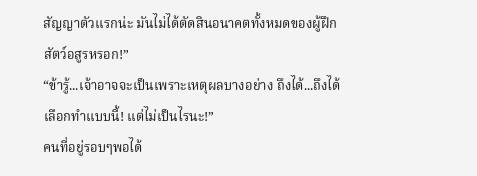สัญญาตัวแรกน่ะ มันไม่ได้ตัดสินอนาคตทั้งหมดของผู้ฝึกสัตว์อสูรหรอก!”
“ข้ารู้...เจ้าอาจจะเป็นเพราะเหตุผลบางอย่าง ถึงได้...ถึงได้เลือกทำแบบนี้! แต่ไม่เป็นไรนะ!”
คนที่อยู่รอบๆพอได้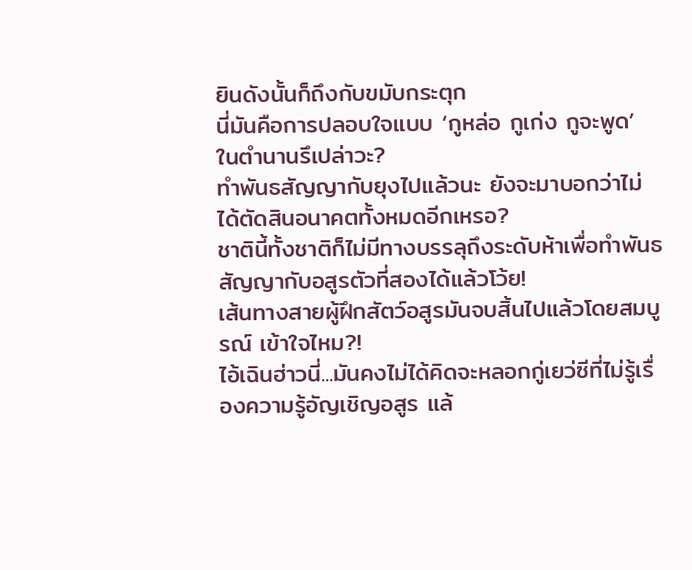ยินดังนั้นก็ถึงกับขมับกระตุก
นี่มันคือการปลอบใจแบบ ‘กูหล่อ กูเก่ง กูจะพูด’ ในตำนานรึเปล่าวะ?
ทำพันธสัญญากับยุงไปแล้วนะ ยังจะมาบอกว่าไม่ได้ตัดสินอนาคตทั้งหมดอีกเหรอ?
ชาตินี้ทั้งชาติก็ไม่มีทางบรรลุถึงระดับห้าเพื่อทำพันธสัญญากับอสูรตัวที่สองได้แล้วโว้ย!
เส้นทางสายผู้ฝึกสัตว์อสูรมันจบสิ้นไปแล้วโดยสมบูรณ์ เข้าใจไหม?!
ไอ้เฉินฮ่าวนี่...มันคงไม่ได้คิดจะหลอกกู่เยว่ซีที่ไม่รู้เรื่องความรู้อัญเชิญอสูร แล้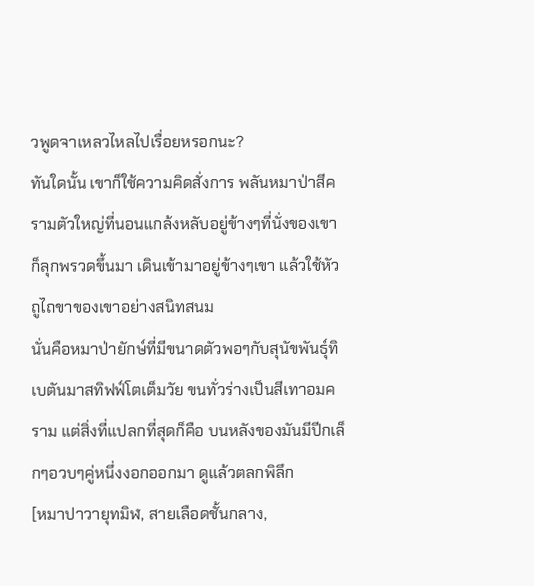วพูดจาเหลวไหลไปเรื่อยหรอกนะ?
ทันใดนั้น เขาก็ใช้ความคิดสั่งการ พลันหมาป่าสีครามตัวใหญ่ที่นอนแกล้งหลับอยู่ข้างๆที่นั่งของเขาก็ลุกพรวดขึ้นมา เดินเข้ามาอยู่ข้างๆเขา แล้วใช้หัวถูไถขาของเขาอย่างสนิทสนม
นั่นคือหมาป่ายักษ์ที่มีขนาดตัวพอๆกับสุนัขพันธุ์ทิเบตันมาสทิฟฟ์โตเต็มวัย ขนทั่วร่างเป็นสีเทาอมคราม แต่สิ่งที่แปลกที่สุดก็คือ บนหลังของมันมีปีกเล็กๆอวบๆคู่หนึ่งงอกออกมา ดูแล้วตลกพิลึก
[หมาปาวายุทมิฬ, สายเลือดชั้นกลาง,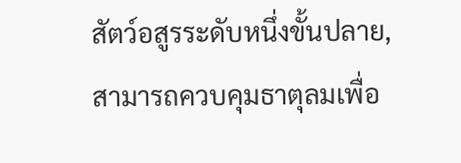สัตว์อสูรระดับหนึ่งขั้นปลาย, สามารถควบคุมธาตุลมเพื่อ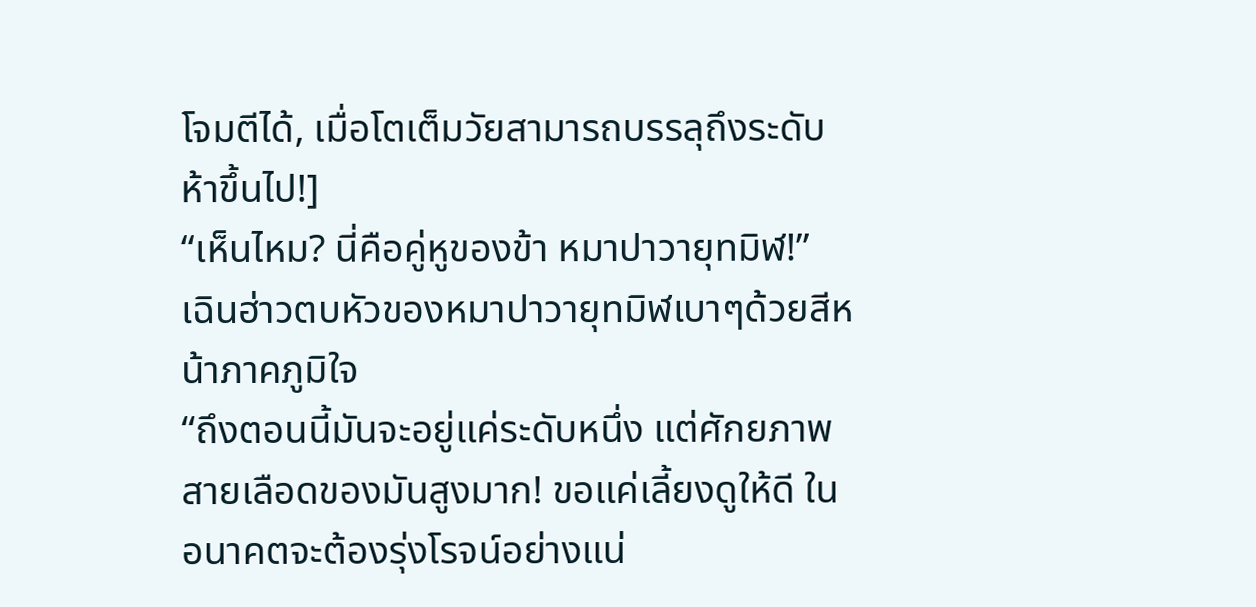โจมตีได้, เมื่อโตเต็มวัยสามารถบรรลุถึงระดับห้าขึ้นไป!]
“เห็นไหม? นี่คือคู่หูของข้า หมาปาวายุทมิฬ!”
เฉินฮ่าวตบหัวของหมาปาวายุทมิฬเบาๆด้วยสีหน้าภาคภูมิใจ
“ถึงตอนนี้มันจะอยู่แค่ระดับหนึ่ง แต่ศักยภาพสายเลือดของมันสูงมาก! ขอแค่เลี้ยงดูให้ดี ในอนาคตจะต้องรุ่งโรจน์อย่างแน่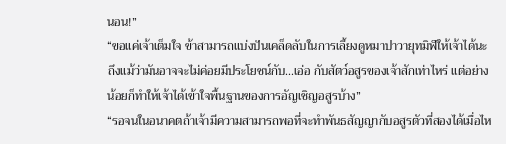นอน!”
“ขอแค่เจ้าเต็มใจ ข้าสามารถแบ่งปันเคล็ดลับในการเลี้ยงดูหมาปาวายุทมิฬให้เจ้าได้นะ ถึงแม้ว่ามันอาจจะไม่ค่อยมีประโยชน์กับ...เอ่อ กับสัตว์อสูรของเจ้าสักเท่าไหร่ แต่อย่างน้อยก็ทำให้เจ้าได้เข้าใจพื้นฐานของการอัญเชิญอสูรบ้าง”
“รอจนในอนาคตถ้าเจ้ามีความสามารถพอที่จะทำพันธสัญญากับอสูรตัวที่สองได้เมื่อไห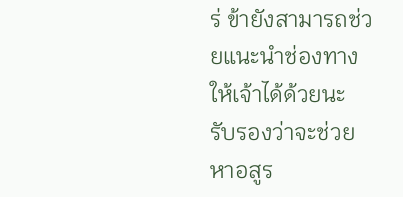ร่ ข้ายังสามารถช่วยแนะนำช่องทางให้เจ้าได้ด้วยนะ รับรองว่าจะช่วยหาอสูร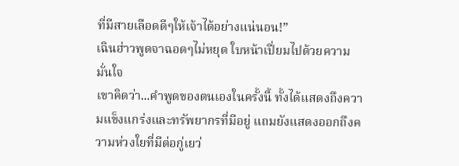ที่มีสายเลือดดีๆให้เจ้าได้อย่างแน่นอน!”
เฉินฮ่าวพูดจาฉอดๆไม่หยุด ใบหน้าเปี่ยมไปด้วยความมั่นใจ
เขาคิดว่า...คำพูดของตนเองในครั้งนี้ ทั้งได้แสดงถึงความแข็งแกร่งและทรัพยากรที่มีอยู่ แถมยังแสดงออกถึงความห่วงใยที่มีต่อกู่เยว่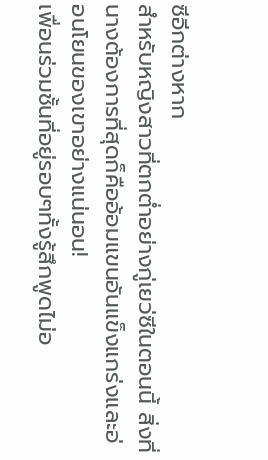ซีอีกต่างหาก
สำหรับหญิงสาวที่ตกต่ำอย่างกู่เยว่ซีในตอนนี้ สิ่งที่นางต้องการที่สุดก็คืออ้อมแขนอันแข็งแกร่งและอ่อนโยนของเขาอย่างแน่นอน!
เพื่อนร่วมชั้นที่อยู่รอบๆทั้งรู้สึกพูดไม่อ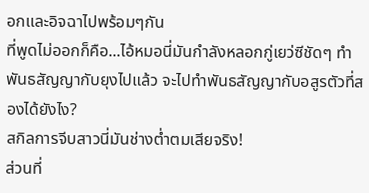อกและอิจฉาไปพร้อมๆกัน
ที่พูดไม่ออกก็คือ...ไอ้หมอนี่มันกำลังหลอกกู่เยว่ซีชัดๆ ทำพันธสัญญากับยุงไปแล้ว จะไปทำพันธสัญญากับอสูรตัวที่สองได้ยังไง?
สกิลการจีบสาวนี่มันช่างต่ำตมเสียจริง!
ส่วนที่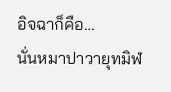อิจฉาก็คือ…
นั่นหมาปาวายุทมิฬ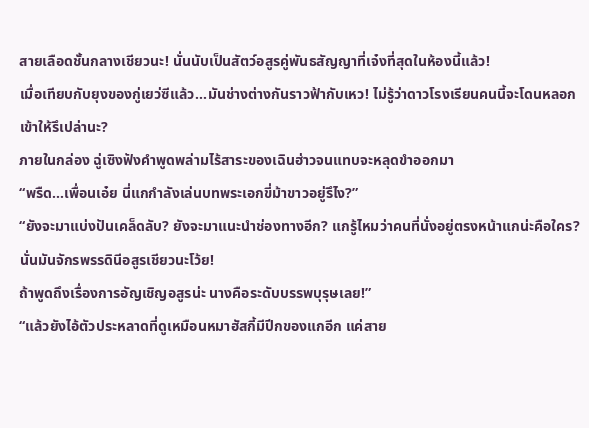สายเลือดชั้นกลางเชียวนะ! นั่นนับเป็นสัตว์อสูรคู่พันธสัญญาที่เจ๋งที่สุดในห้องนี้แล้ว!
เมื่อเทียบกับยุงของกู่เยว่ซีแล้ว...มันช่างต่างกันราวฟ้ากับเหว! ไม่รู้ว่าดาวโรงเรียนคนนี้จะโดนหลอกเข้าให้รึเปล่านะ?
ภายในกล่อง ฉู่เซิงฟังคำพูดพล่ามไร้สาระของเฉินฮ่าวจนแทบจะหลุดขำออกมา
“พรืด...เพื่อนเอ๋ย นี่แกกำลังเล่นบทพระเอกขี่ม้าขาวอยู่รึไง?”
“ยังจะมาแบ่งปันเคล็ดลับ? ยังจะมาแนะนำช่องทางอีก? แกรู้ไหมว่าคนที่นั่งอยู่ตรงหน้าแกน่ะคือใคร?
นั่นมันจักรพรรดินีอสูรเชียวนะโว้ย!
ถ้าพูดถึงเรื่องการอัญเชิญอสูรน่ะ นางคือระดับบรรพบุรุษเลย!”
“แล้วยังไอ้ตัวประหลาดที่ดูเหมือนหมาฮัสกี้มีปีกของแกอีก แค่สาย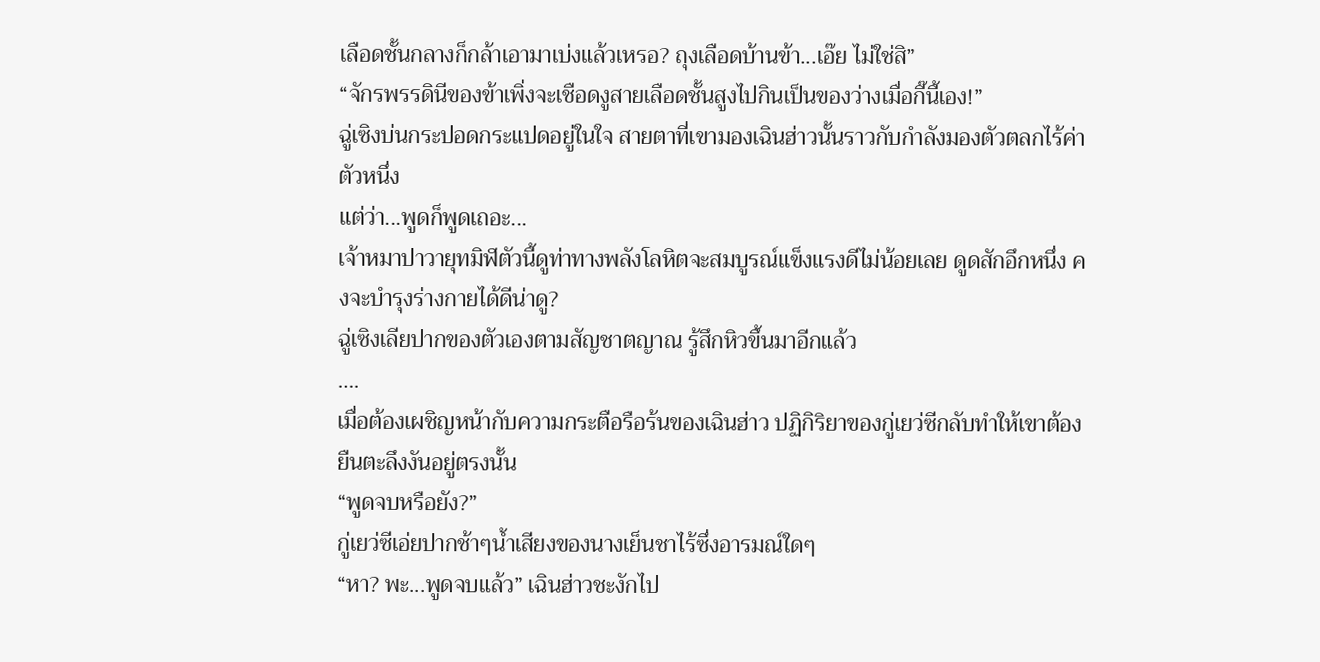เลือดชั้นกลางก็กล้าเอามาเบ่งแล้วเหรอ? ถุงเลือดบ้านข้า...เอ๊ย ไม่ใช่สิ”
“จักรพรรดินีของข้าเพิ่งจะเชือดงูสายเลือดชั้นสูงไปกินเป็นของว่างเมื่อกี๊นี้เอง!”
ฉู่เซิงบ่นกระปอดกระแปดอยู่ในใจ สายตาที่เขามองเฉินฮ่าวนั้นราวกับกำลังมองตัวตลกไร้ค่าตัวหนึ่ง
แต่ว่า...พูดก็พูดเถอะ...
เจ้าหมาปาวายุทมิฬตัวนี้ดูท่าทางพลังโลหิตจะสมบูรณ์แข็งแรงดีไม่น้อยเลย ดูดสักอึกหนึ่ง คงจะบำรุงร่างกายได้ดีน่าดู?
ฉู่เซิงเลียปากของตัวเองตามสัญชาตญาณ รู้สึกหิวขึ้นมาอีกแล้ว
….
เมื่อต้องเผชิญหน้ากับความกระตือรือร้นของเฉินฮ่าว ปฏิกิริยาของกู่เยว่ซีกลับทำให้เขาต้องยืนตะลึงงันอยู่ตรงนั้น
“พูดจบหรือยัง?”
กู่เยว่ซีเอ่ยปากช้าๆน้ำเสียงของนางเย็นชาไร้ซึ่งอารมณ์ใดๆ
“หา? พะ...พูดจบแล้ว” เฉินฮ่าวชะงักไป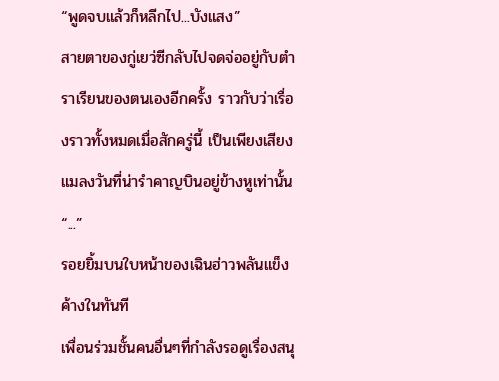“พูดจบแล้วก็หลีกไป...บังแสง”
สายตาของกู่เยว่ซีกลับไปจดจ่ออยู่กับตำราเรียนของตนเองอีกครั้ง ราวกับว่าเรื่องราวทั้งหมดเมื่อสักครู่นี้ เป็นเพียงเสียงแมลงวันที่น่ารำคาญบินอยู่ข้างหูเท่านั้น
“...”
รอยยิ้มบนใบหน้าของเฉินฮ่าวพลันแข็งค้างในทันที
เพื่อนร่วมชั้นคนอื่นๆที่กำลังรอดูเรื่องสนุ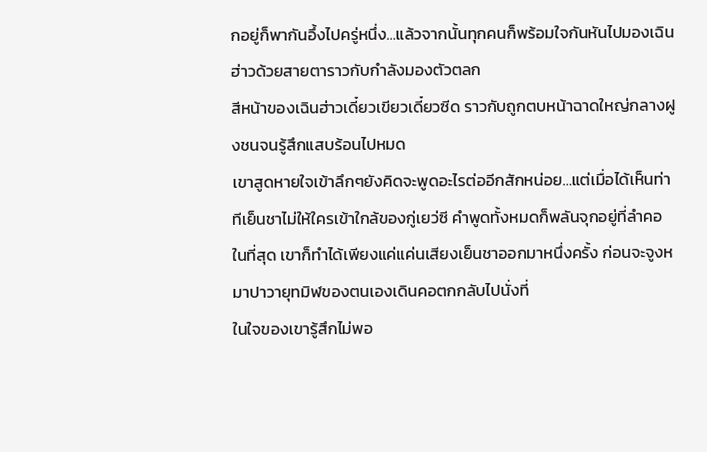กอยู่ก็พากันอึ้งไปครู่หนึ่ง…แล้วจากนั้นทุกคนก็พร้อมใจกันหันไปมองเฉินฮ่าวด้วยสายตาราวกับกำลังมองตัวตลก
สีหน้าของเฉินฮ่าวเดี๋ยวเขียวเดี๋ยวซีด ราวกับถูกตบหน้าฉาดใหญ่กลางฝูงชนจนรู้สึกแสบร้อนไปหมด
เขาสูดหายใจเข้าลึกๆยังคิดจะพูดอะไรต่ออีกสักหน่อย…แต่เมื่อได้เห็นท่าทีเย็นชาไม่ให้ใครเข้าใกล้ของกู่เยว่ซี คำพูดทั้งหมดก็พลันจุกอยู่ที่ลำคอ
ในที่สุด เขาก็ทำได้เพียงแค่แค่นเสียงเย็นชาออกมาหนึ่งครั้ง ก่อนจะจูงหมาปาวายุทมิฬของตนเองเดินคอตกกลับไปนั่งที่
ในใจของเขารู้สึกไม่พอ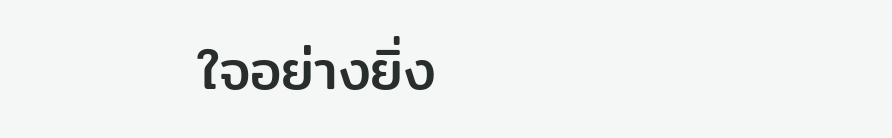ใจอย่างยิ่ง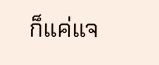ก็แค่แจ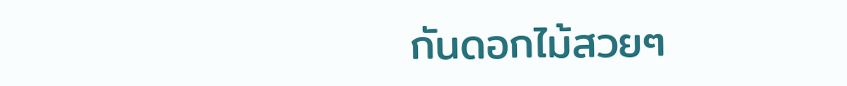กันดอกไม้สวยๆ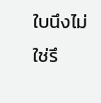ใบนึงไม่ใช่รึ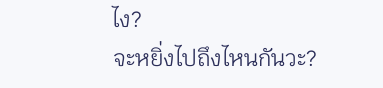ไง?
จะหยิ่งไปถึงไหนกันวะ?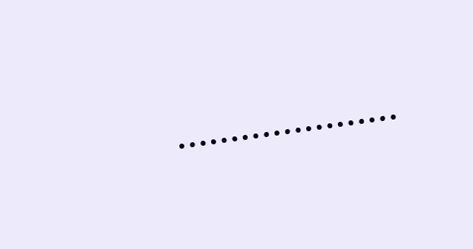…………………